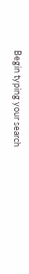Begin typing your search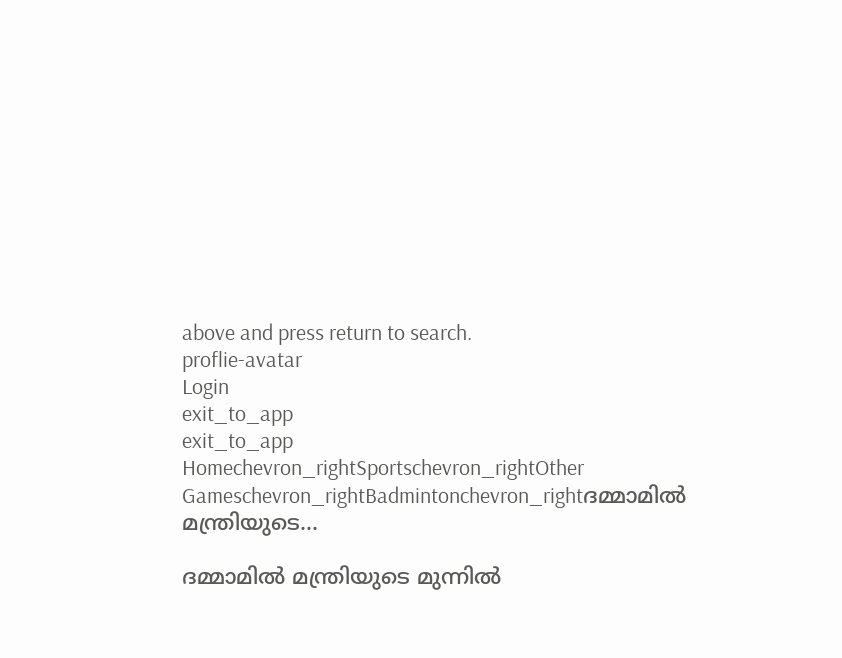above and press return to search.
proflie-avatar
Login
exit_to_app
exit_to_app
Homechevron_rightSportschevron_rightOther Gameschevron_rightBadmintonchevron_rightദമ്മാമില്‍ മന്ത്രിയുടെ...

ദമ്മാമില്‍ മന്ത്രിയുടെ മുന്നില്‍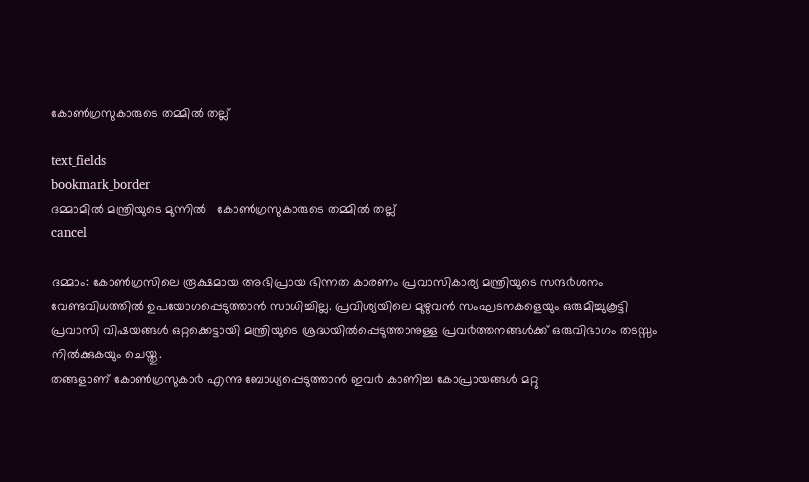കോണ്‍ഗ്രസുകാരുടെ തമ്മില്‍ തല്ല്

text_fields
bookmark_border
ദമ്മാമില്‍ മന്ത്രിയുടെ മുന്നില്‍   കോണ്‍ഗ്രസുകാരുടെ തമ്മില്‍ തല്ല്
cancel

ദമ്മാം: കോൺഗ്രസിലെ രൂക്ഷമായ അഭിപ്രായ ഭിന്നത കാരണം പ്രവാസികാര്യ മന്ത്രിയുടെ സന്ദ൪ശനം വേണ്ടവിധത്തിൽ ഉപയോഗപ്പെടുത്താൻ സാധിച്ചില്ല. പ്രവിശ്യയിലെ മുഴുവൻ സംഘടനകളെയും ഒരുമിച്ചുകൂട്ടി പ്രവാസി വിഷയങ്ങൾ ഒറ്റക്കെട്ടായി മന്ത്രിയുടെ ശ്രദ്ധയിൽപ്പെടുത്താനുള്ള പ്രവ൪ത്തനങ്ങൾക്ക് ഒരുവിഭാഗം തടസ്സം നിൽക്കുകയും ചെയ്തു.
തങ്ങളാണ് കോൺഗ്രസുകാ൪ എന്നു ബോധ്യപ്പെടുത്താൻ ഇവ൪ കാണിച്ച കോപ്രായങ്ങൾ മറ്റു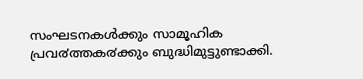സംഘടനകൾക്കും സാമൂഹിക പ്രവ൪ത്തക൪ക്കും ബുദ്ധിമുട്ടുണ്ടാക്കി.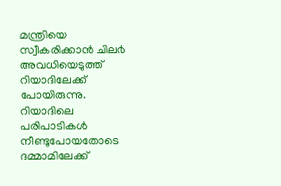മന്ത്രിയെ സ്വീകരിക്കാൻ ചില൪ അവധിയെടുത്ത് റിയാദിലേക്ക് പോയിരുന്നു. റിയാദിലെ പരിപാടികൾ നീണ്ടുപോയതോടെ ദമ്മാമിലേക്ക്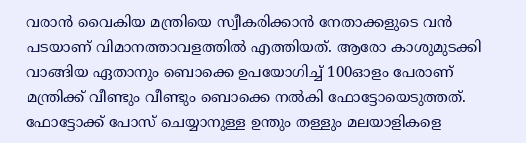വരാൻ വൈകിയ മന്ത്രിയെ സ്വീകരിക്കാൻ നേതാക്കളുടെ വൻ പടയാണ് വിമാനത്താവളത്തിൽ എത്തിയത്. ആരോ കാശുമുടക്കി വാങ്ങിയ ഏതാനും ബൊക്കെ ഉപയോഗിച്ച് 100ഓളം പേരാണ് മന്ത്രിക്ക് വീണ്ടും വീണ്ടും ബൊക്കെ നൽകി ഫോട്ടോയെടുത്തത്. ഫോട്ടോക്ക് പോസ് ചെയ്യാനുള്ള ഉന്തും തള്ളും മലയാളികളെ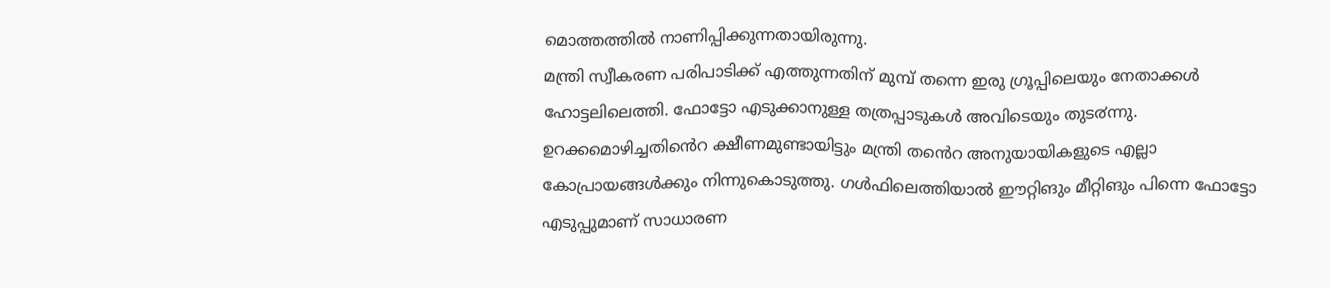മൊത്തത്തിൽ നാണിപ്പിക്കുന്നതായിരുന്നു.
മന്ത്രി സ്വീകരണ പരിപാടിക്ക് എത്തുന്നതിന് മുമ്പ് തന്നെ ഇരു ഗ്രൂപ്പിലെയും നേതാക്കൾ ഹോട്ടലിലെത്തി. ഫോട്ടോ എടുക്കാനുള്ള തത്രപ്പാടുകൾ അവിടെയും തുട൪ന്നു. ഉറക്കമൊഴിച്ചതിൻെറ ക്ഷീണമുണ്ടായിട്ടും മന്ത്രി തൻെറ അനുയായികളുടെ എല്ലാ കോപ്രായങ്ങൾക്കും നിന്നുകൊടുത്തു. ഗൾഫിലെത്തിയാൽ ഈറ്റിങും മീറ്റിങും പിന്നെ ഫോട്ടോ എടുപ്പുമാണ് സാധാരണ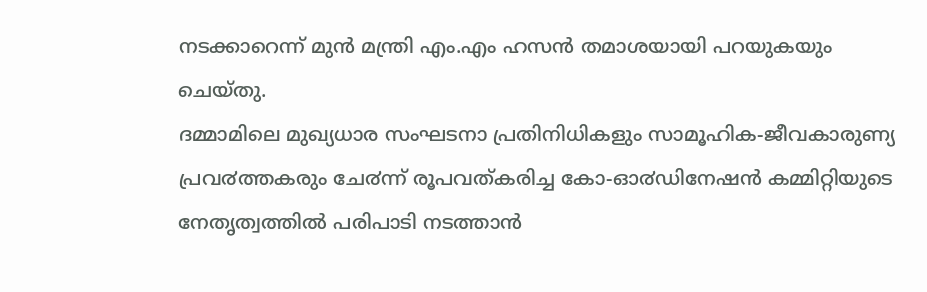നടക്കാറെന്ന് മുൻ മന്ത്രി എം.എം ഹസൻ തമാശയായി പറയുകയും ചെയ്തു.
ദമ്മാമിലെ മുഖ്യധാര സംഘടനാ പ്രതിനിധികളും സാമൂഹിക-ജീവകാരുണ്യ പ്രവ൪ത്തകരും ചേ൪ന്ന് രൂപവത്കരിച്ച കോ-ഓ൪ഡിനേഷൻ കമ്മിറ്റിയുടെ നേതൃത്വത്തിൽ പരിപാടി നടത്താൻ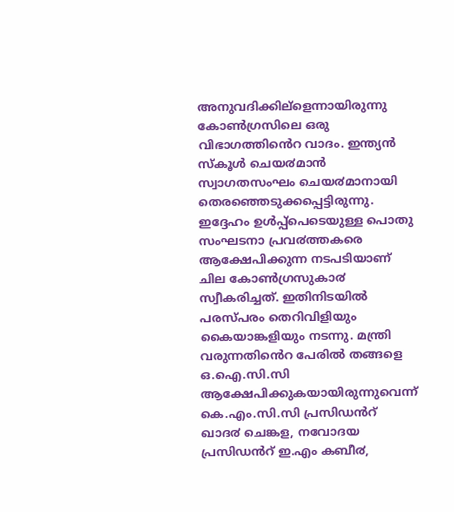അനുവദിക്കില്ളെന്നായിരുന്നു കോൺഗ്രസിലെ ഒരു വിഭാഗത്തിൻെറ വാദം. ഇന്ത്യൻ സ്കൂൾ ചെയ൪മാൻ സ്വാഗതസംഘം ചെയ൪മാനായി തെരഞ്ഞെടുക്കപ്പെട്ടിരുന്നു. ഇദ്ദേഹം ഉൾപ്പ്പെടെയുള്ള പൊതു സംഘടനാ പ്രവ൪ത്തകരെ ആക്ഷേപിക്കുന്ന നടപടിയാണ് ചില കോൺഗ്രസുകാ൪ സ്വീകരിച്ചത്. ഇതിനിടയിൽ പരസ്പരം തെറിവിളിയും കൈയാങ്കളിയും നടന്നു. മന്ത്രി വരുന്നതിൻെറ പേരിൽ തങ്ങളെ ഒ.ഐ.സി.സി ആക്ഷേപിക്കുകയായിരുന്നുവെന്ന് കെ.എം.സി.സി പ്രസിഡൻറ് ഖാദ൪ ചെങ്കള, നവോദയ പ്രസിഡൻറ് ഇ.എം കബീ൪,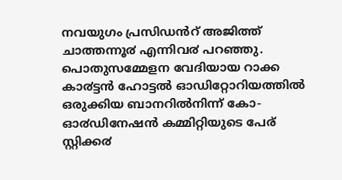നവയുഗം പ്രസിഡൻറ് അജിത്ത് ചാത്തന്നൂ൪ എന്നിവ൪ പറഞ്ഞു.
പൊതുസമ്മേളന വേദിയായ റാക്ക കാ൪ട്ടൻ ഹോട്ടൽ ഓഡിറ്റോറിയത്തിൽ ഒരുക്കിയ ബാനറിൽനിന്ന് കോ-ഓ൪ഡിനേഷൻ കമ്മിറ്റിയുടെ പേര് സ്റ്റിക്ക൪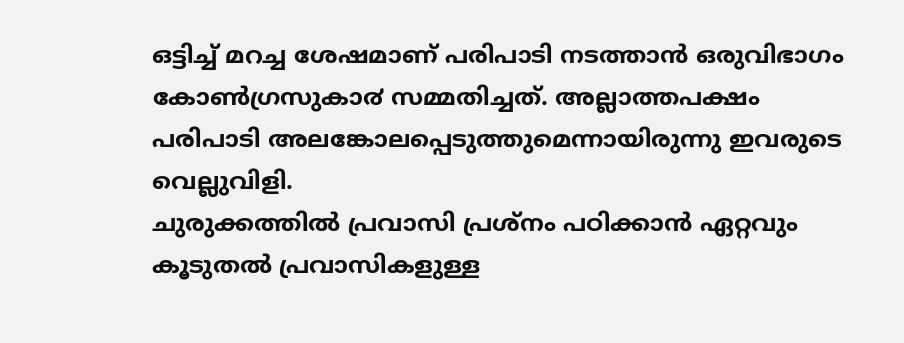ഒട്ടിച്ച് മറച്ച ശേഷമാണ് പരിപാടി നടത്താൻ ഒരുവിഭാഗം കോൺഗ്രസുകാ൪ സമ്മതിച്ചത്. അല്ലാത്തപക്ഷം പരിപാടി അലങ്കോലപ്പെടുത്തുമെന്നായിരുന്നു ഇവരുടെ വെല്ലുവിളി.
ചുരുക്കത്തിൽ പ്രവാസി പ്രശ്നം പഠിക്കാൻ ഏറ്റവും കൂടുതൽ പ്രവാസികളുള്ള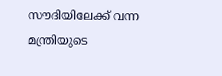സൗദിയിലേക്ക് വന്ന മന്ത്രിയുടെ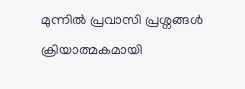മുന്നിൽ പ്രവാസി പ്രശ്നങ്ങൾ ക്രിയാത്മകമായി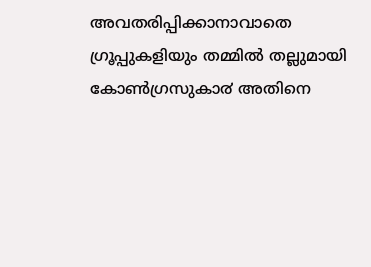അവതരിപ്പിക്കാനാവാതെ ഗ്രൂപ്പുകളിയും തമ്മിൽ തല്ലുമായി കോൺഗ്രസുകാ൪ അതിനെ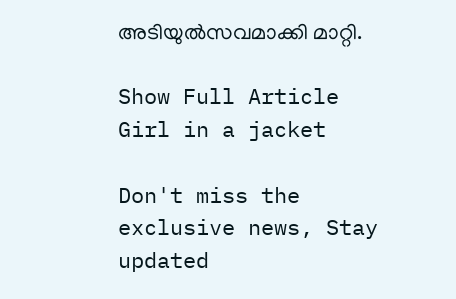അടിയുൽസവമാക്കി മാറ്റി.

Show Full Article
Girl in a jacket

Don't miss the exclusive news, Stay updated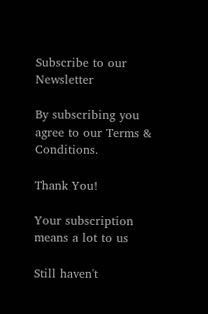Subscribe to our Newsletter

By subscribing you agree to our Terms & Conditions.

Thank You!

Your subscription means a lot to us

Still haven't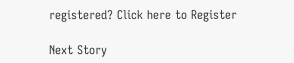registered? Click here to Register

Next Story